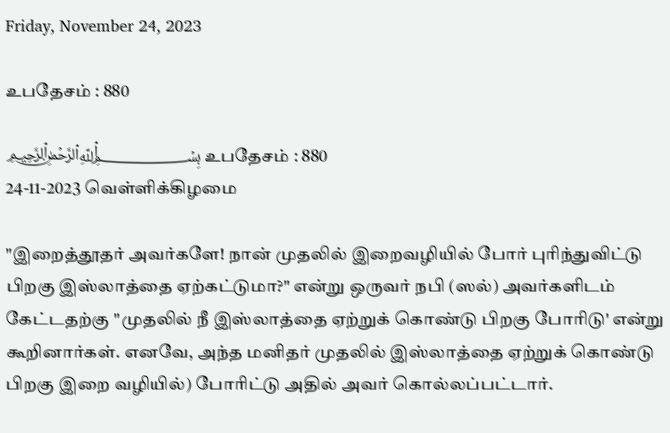Friday, November 24, 2023

உபதேசம் : 880

﷽ உபதேசம் : 880
24-11-2023 வெள்ளிக்கிழமை

"இறைத்தூதர் அவர்களே! நான் முதலில் இறைவழியில் போர் புரிந்துவிட்டு பிறகு இஸ்லாத்தை ஏற்கட்டுமா?" என்று ஒருவர் நபி (ஸல்) அவர்களிடம் கேட்டதற்கு "முதலில் நீ இஸ்லாத்தை ஏற்றுக் கொண்டு பிறகு போரிடு' என்று கூறினார்கள். எனவே, அந்த மனிதர் முதலில் இஸ்லாத்தை ஏற்றுக் கொண்டு பிறகு இறை வழியில்) போரிட்டு அதில் அவர் கொல்லப்பட்டார்.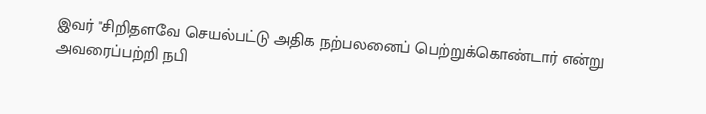இவர் "சிறிதளவே செயல்பட்டு அதிக நற்பலனைப் பெற்றுக்கொண்டார் என்று அவரைப்பற்றி நபி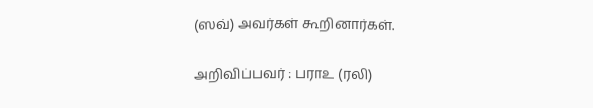(ஸவ்) அவர்கள் கூறினார்கள்.

அறிவிப்பவர் : பராஉ (ரலி)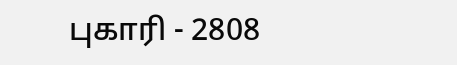புகாரி - 2808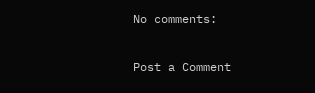No comments:

Post a Comment